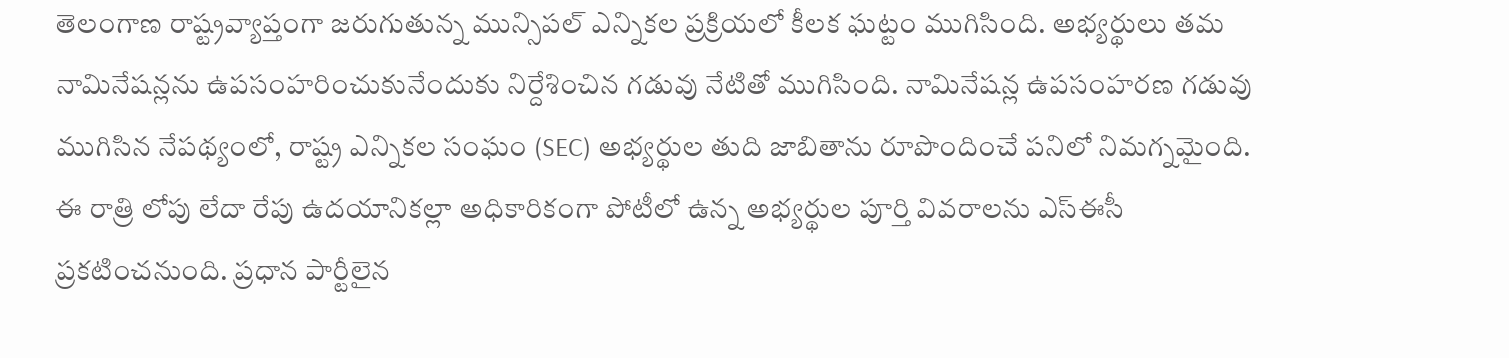తెలంగాణ రాష్ట్రవ్యాప్తంగా జరుగుతున్న మున్సిపల్ ఎన్నికల ప్రక్రియలో కీలక ఘట్టం ముగిసింది. అభ్యర్థులు తమ నామినేషన్లను ఉపసంహరించుకునేందుకు నిర్దేశించిన గడువు నేటితో ముగిసింది. నామినేషన్ల ఉపసంహరణ గడువు ముగిసిన నేపథ్యంలో, రాష్ట్ర ఎన్నికల సంఘం (SEC) అభ్యర్థుల తుది జాబితాను రూపొందించే పనిలో నిమగ్నమైంది. ఈ రాత్రి లోపు లేదా రేపు ఉదయానికల్లా అధికారికంగా పోటీలో ఉన్న అభ్యర్థుల పూర్తి వివరాలను ఎస్ఈసీ ప్రకటించనుంది. ప్రధాన పార్టీలైన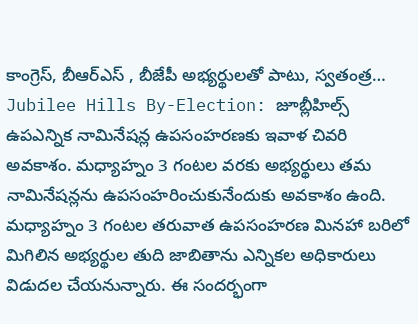కాంగ్రెస్, బీఆర్ఎస్ , బీజేపీ అభ్యర్థులతో పాటు, స్వతంత్ర…
Jubilee Hills By-Election: జూబ్లీహిల్స్ ఉపఎన్నిక నామినేషన్ల ఉపసంహరణకు ఇవాళ చివరి అవకాశం. మధ్యాహ్నం 3 గంటల వరకు అభ్యర్థులు తమ నామినేషన్లను ఉపసంహరించుకునేందుకు అవకాశం ఉంది. మధ్యాహ్నం 3 గంటల తరువాత ఉపసంహరణ మినహా బరిలో మిగిలిన అభ్యర్థుల తుది జాబితాను ఎన్నికల అధికారులు విడుదల చేయనున్నారు. ఈ సందర్భంగా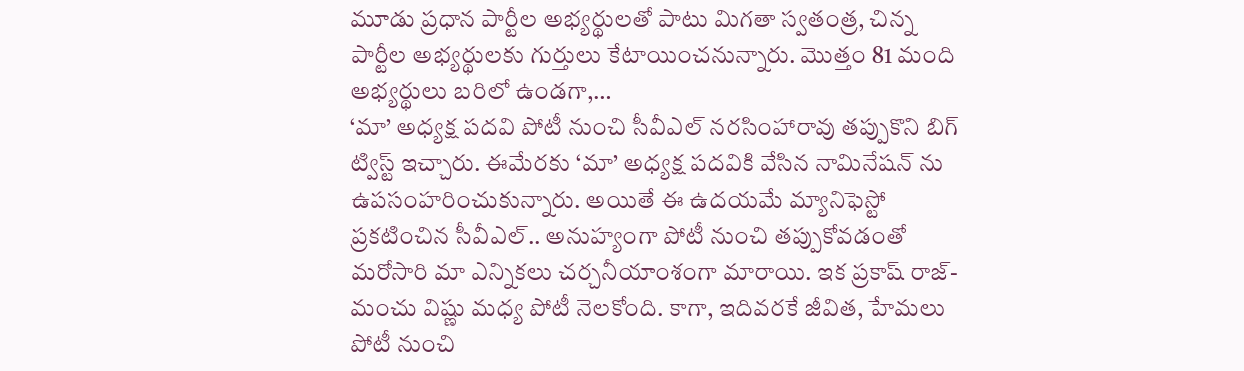మూడు ప్రధాన పార్టీల అభ్యర్థులతో పాటు మిగతా స్వతంత్ర, చిన్న పార్టీల అభ్యర్థులకు గుర్తులు కేటాయించనున్నారు. మొత్తం 81 మంది అభ్యర్థులు బరిలో ఉండగా,…
‘మా’ అధ్యక్ష పదవి పోటీ నుంచి సీవీఎల్ నరసింహారావు తప్పుకొని బిగ్ ట్విస్ట్ ఇచ్చారు. ఈమేరకు ‘మా’ అధ్యక్ష పదవికి వేసిన నామినేషన్ ను ఉపసంహరించుకున్నారు. అయితే ఈ ఉదయమే మ్యానిఫెస్టో ప్రకటించిన సీవీఎల్.. అనుహ్యంగా పోటీ నుంచి తప్పుకోవడంతో మరోసారి మా ఎన్నికలు చర్చనీయాంశంగా మారాయి. ఇక ప్రకాష్ రాజ్-మంచు విష్ణు మధ్య పోటీ నెలకోంది. కాగా, ఇదివరకే జీవిత, హేమలు పోటీ నుంచి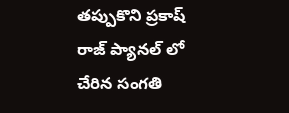తప్పుకొని ప్రకాష్ రాజ్ ప్యానల్ లో చేరిన సంగతి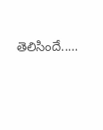తెలిసిందే..…